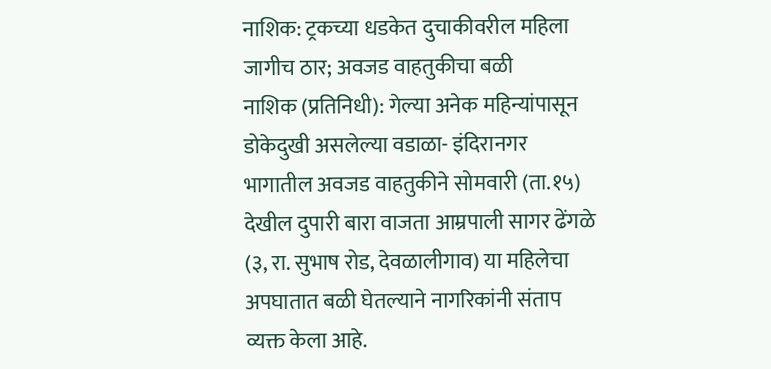नाशिक: ट्रकच्या धडकेत दुचाकीवरील महिला जागीच ठार; अवजड वाहतुकीचा बळी
नाशिक (प्रतिनिधी): गेल्या अनेक महिन्यांपासून डोकेदुखी असलेल्या वडाळा- इंदिरानगर भागातील अवजड वाहतुकीने सोमवारी (ता.१५) देखील दुपारी बारा वाजता आम्रपाली सागर ढेंगळे (३, रा. सुभाष रोड, देवळालीगाव) या महिलेचा अपघातात बळी घेतल्याने नागरिकांनी संताप व्यक्त केला आहे.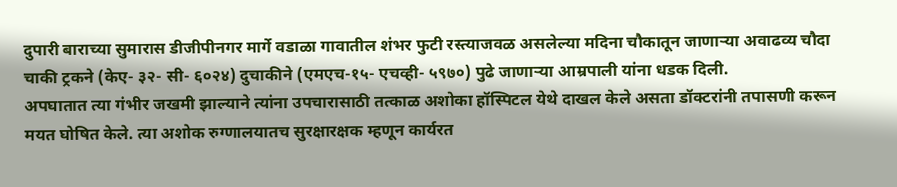दुपारी बाराच्या सुमारास डीजीपीनगर मार्गे वडाळा गावातील शंभर फुटी रस्त्याजवळ असलेल्या मदिना चौकातून जाणाऱ्या अवाढव्य चौदा चाकी ट्रकने (केए- ३२- सी- ६०२४) दुचाकीने (एमएच-१५- एचव्ही- ५९७०) पुढे जाणाऱ्या आम्रपाली यांना धडक दिली.
अपघातात त्या गंभीर जखमी झाल्याने त्यांना उपचारासाठी तत्काळ अशोका हॉस्पिटल येथे दाखल केले असता डॉक्टरांनी तपासणी करून मयत घोषित केले. त्या अशोक रुग्णालयातच सुरक्षारक्षक म्हणून कार्यरत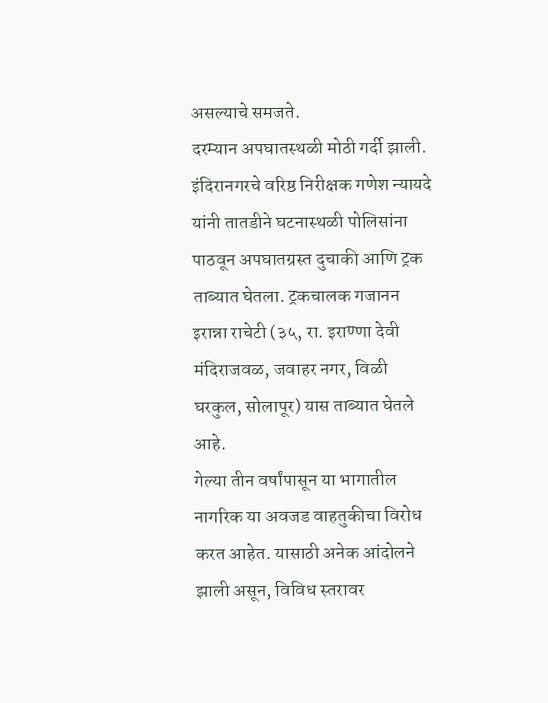असल्याचे समजते.
दरम्यान अपघातस्थळी मोठी गर्दी झाली. इंदिरानगरचे वरिष्ठ निरीक्षक गणेश न्यायदे यांनी तातडीने घटनास्थळी पोलिसांना पाठवून अपघातग्रस्त दुचाकी आणि ट्रक ताब्यात घेतला. ट्रकचालक गजानन इरान्ना राचेटी (३५, रा. इराण्णा देवी मंदिराजवळ, जवाहर नगर, विळी घरकुल, सोलापूर) यास ताब्यात घेतले आहे.
गेल्या तीन वर्षांपासून या भागातील नागरिक या अवजड वाहतुकीचा विरोध करत आहेत. यासाठी अनेक आंदोलने झाली असून, विविध स्तरावर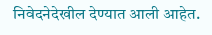निवेदनेदेखील देण्यात आली आहेत.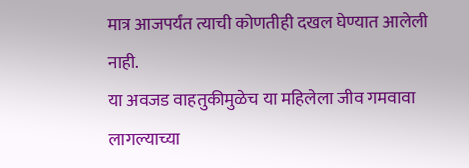मात्र आजपर्यंत त्याची कोणतीही दखल घेण्यात आलेली नाही.
या अवजड वाहतुकीमुळेच या महिलेला जीव गमवावा लागल्याच्या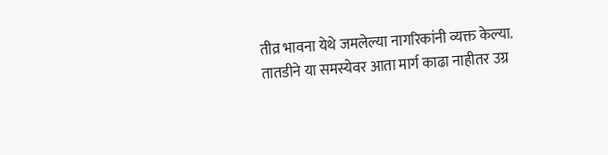तीव्र भावना येथे जमलेल्या नागरिकांनी व्यक्त केल्या. तातडीने या समस्येवर आता मार्ग काढा नाहीतर उग्र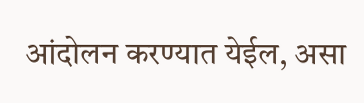आंदोलन करण्यात येईल, असा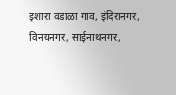इशारा वडाळा गाव, इंदिरानगर, विनयनगर, साईनाथनगर,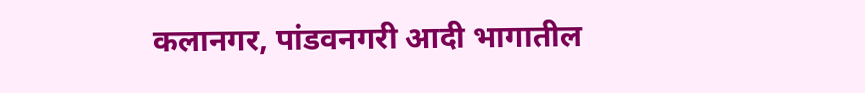कलानगर, पांडवनगरी आदी भागातील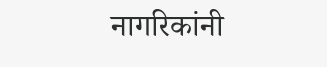नागरिकांनी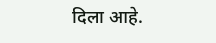दिला आहे.